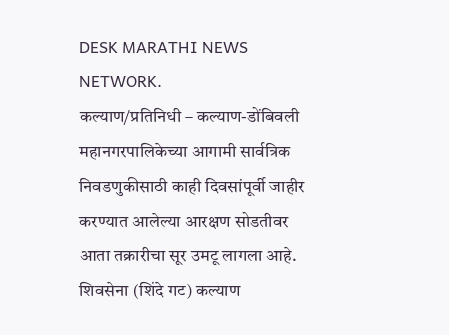DESK MARATHI NEWS NETWORK.
कल्याण/प्रतिनिधी – कल्याण-डोंबिवली महानगरपालिकेच्या आगामी सार्वत्रिक निवडणुकीसाठी काही दिवसांपूर्वी जाहीर करण्यात आलेल्या आरक्षण सोडतीवर आता तक्रारीचा सूर उमटू लागला आहे. शिवसेना (शिंदे गट) कल्याण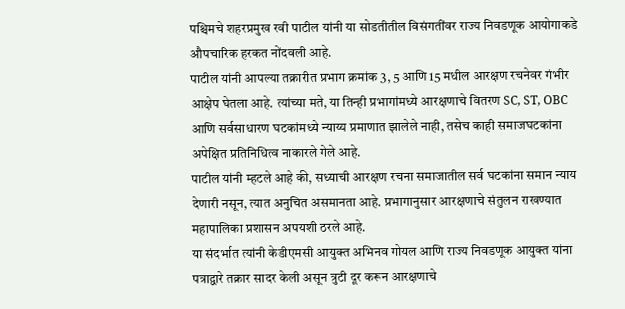पश्चिमचे शहरप्रमुख रवी पाटील यांनी या सोडतीतील विसंगतींवर राज्य निवडणूक आयोगाकडे औपचारिक हरकत नोंदवली आहे.
पाटील यांनी आपल्या तक्रारीत प्रभाग क्रमांक 3, 5 आणि 15 मधील आरक्षण रचनेवर गंभीर आक्षेप घेतला आहे. त्यांच्या मते, या तिन्ही प्रभागांमध्ये आरक्षणाचे वितरण SC, ST, OBC आणि सर्वसाधारण घटकांमध्ये न्याय्य प्रमाणात झालेले नाही, तसेच काही समाजघटकांना अपेक्षित प्रतिनिधित्व नाकारले गेले आहे.
पाटील यांनी म्हटले आहे की, सध्याची आरक्षण रचना समाजातील सर्व घटकांना समान न्याय देणारी नसून, त्यात अनुचित असमानता आहे. प्रभागानुसार आरक्षणाचे संतुलन राखण्यात महापालिका प्रशासन अपयशी ठरले आहे.
या संदर्भात त्यांनी केडीएमसी आयुक्त अभिनव गोयल आणि राज्य निवडणूक आयुक्त यांना पत्राद्वारे तक्रार सादर केली असून त्रुटी दूर करून आरक्षणाचे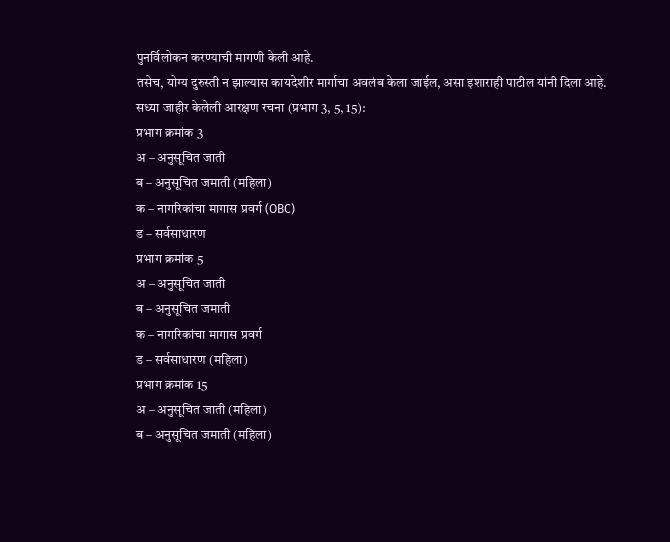पुनर्विलोकन करण्याची मागणी केली आहे.
तसेच, योग्य दुरुस्ती न झाल्यास कायदेशीर मार्गाचा अवलंब केला जाईल, असा इशाराही पाटील यांनी दिला आहे.
सध्या जाहीर केलेली आरक्षण रचना (प्रभाग 3, 5, 15):
प्रभाग क्रमांक 3
अ – अनुसूचित जाती
ब – अनुसूचित जमाती (महिला)
क – नागरिकांचा मागास प्रवर्ग (OBC)
ड – सर्वसाधारण
प्रभाग क्रमांक 5
अ – अनुसूचित जाती
ब – अनुसूचित जमाती
क – नागरिकांचा मागास प्रवर्ग
ड – सर्वसाधारण (महिला)
प्रभाग क्रमांक 15
अ – अनुसूचित जाती (महिला)
ब – अनुसूचित जमाती (महिला)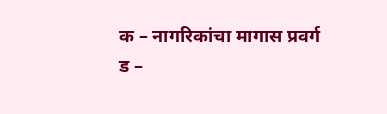क – नागरिकांचा मागास प्रवर्ग
ड –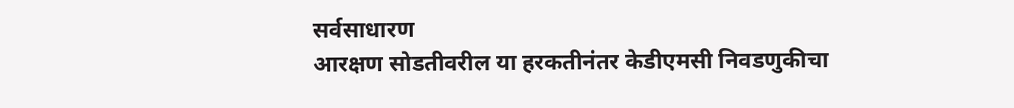सर्वसाधारण
आरक्षण सोडतीवरील या हरकतीनंतर केडीएमसी निवडणुकीचा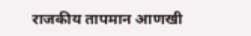राजकीय तापमान आणखी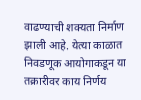वाढण्याची शक्यता निर्माण झाली आहे. येत्या काळात निवडणूक आयोगाकडून या तक्रारीवर काय निर्णय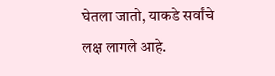घेतला जातो, याकडे सर्वांचे लक्ष लागले आहे.